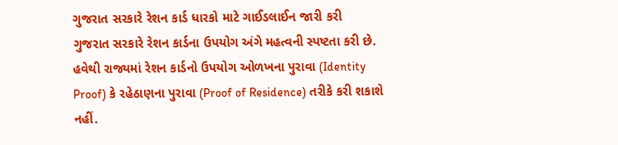ગુજરાત સરકારે રેશન કાર્ડ ધારકો માટે ગાઈડલાઈન જારી કરી
ગુજરાત સરકારે રેશન કાર્ડના ઉપયોગ અંગે મહત્વની સ્પષ્ટતા કરી છે. હવેથી રાજ્યમાં રેશન કાર્ડનો ઉપયોગ ઓળખના પુરાવા (Identity Proof) કે રહેઠાણના પુરાવા (Proof of Residence) તરીકે કરી શકાશે નહીં.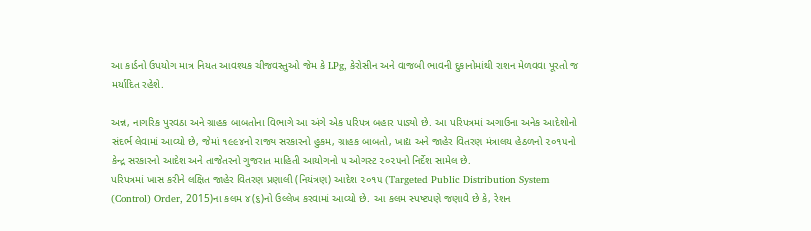આ કાર્ડનો ઉપયોગ માત્ર નિયત આવશ્યક ચીજવસ્તુઓ જેમ કે LPg, કેરોસીન અને વાજબી ભાવની દુકાનોમાંથી રાશન મેળવવા પૂરતો જ મર્યાદિત રહેશે.

અન્ન, નાગરિક પુરવઠા અને ગ્રાહક બાબતોના વિભાગે આ અંગે એક પરિપત્ર બહાર પાડ્યો છે. આ પરિપત્રમાં અગાઉના અનેક આદેશોનો સંદર્ભ લેવામાં આવ્યો છે, જેમાં ૧૯૯૪નો રાજ્ય સરકારનો હુકમ, ગ્રાહક બાબતો, ખાદ્ય અને જાહેર વિતરણ મંત્રાલય હેઠળનો ૨૦૧૫નો કેન્દ્ર સરકારનો આદેશ અને તાજેતરનો ગુજરાત માહિતી આયોગનો ૫ ઓગસ્ટ ૨૦૨૫નો નિર્દેશ સામેલ છે.
પરિપત્રમાં ખાસ કરીને લક્ષિત જાહેર વિતરણ પ્રણાલી (નિયંત્રણ) આદેશ ૨૦૧૫ (Targeted Public Distribution System (Control) Order, 2015)ના કલમ ૪(૬)નો ઉલ્લેખ કરવામાં આવ્યો છે. આ કલમ સ્પષ્ટપણે જણાવે છે કે, રેશન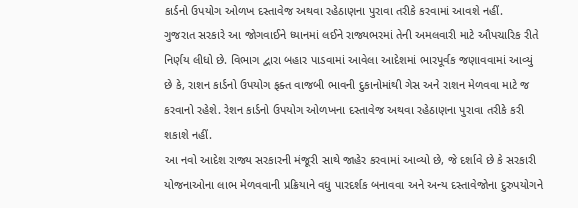કાર્ડનો ઉપયોગ ઓળખ દસ્તાવેજ અથવા રહેઠાણના પુરાવા તરીકે કરવામાં આવશે નહીં.
ગુજરાત સરકારે આ જોગવાઈને ધ્યાનમાં લઈને રાજ્યભરમાં તેની અમલવારી માટે ઔપચારિક રીતે નિર્ણય લીધો છે. વિભાગ દ્વારા બહાર પાડવામાં આવેલા આદેશમાં ભારપૂર્વક જણાવવામાં આવ્યું છે કે, રાશન કાર્ડનો ઉપયોગ ફક્ત વાજબી ભાવની દુકાનોમાંથી ગેસ અને રાશન મેળવવા માટે જ કરવાનો રહેશે. રેશન કાર્ડનો ઉપયોગ ઓળખના દસ્તાવેજ અથવા રહેઠાણના પુરાવા તરીકે કરી શકાશે નહીં.
આ નવો આદેશ રાજ્ય સરકારની મંજૂરી સાથે જાહેર કરવામાં આવ્યો છે, જે દર્શાવે છે કે સરકારી યોજનાઓના લાભ મેળવવાની પ્રક્રિયાને વધુ પારદર્શક બનાવવા અને અન્ય દસ્તાવેજોના દુરુપયોગને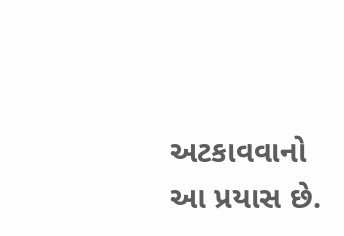અટકાવવાનો આ પ્રયાસ છે.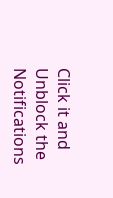Click it and Unblock the Notifications